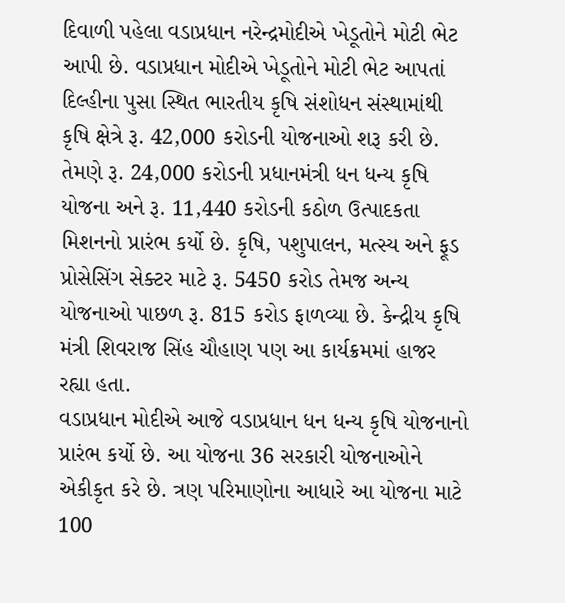દિવાળી પહેલા વડાપ્રધાન નરેન્દ્રમોદીએ ખેડૂતોને મોટી ભેટ આપી છે. વડાપ્રધાન મોદીએ ખેડૂતોને મોટી ભેટ આપતાં દિલ્હીના પુસા સ્થિત ભારતીય કૃષિ સંશોધન સંસ્થામાંથી કૃષિ ક્ષેત્રે રૂ. 42,000 કરોડની યોજનાઓ શરૂ કરી છે. તેમણે રૂ. 24,000 કરોડની પ્રધાનમંત્રી ધન ધન્ય કૃષિ યોજના અને રૂ. 11,440 કરોડની કઠોળ ઉત્પાદકતા મિશનનો પ્રારંભ કર્યો છે. કૃષિ, પશુપાલન, મત્સ્ય અને ફૂડ પ્રોસેસિંગ સેક્ટર માટે રૂ. 5450 કરોડ તેમજ અન્ય યોજનાઓ પાછળ રૂ. 815 કરોડ ફાળવ્યા છે. કેન્દ્રીય કૃષિ મંત્રી શિવરાજ સિંહ ચૌહાણ પણ આ કાર્યક્રમમાં હાજર રહ્યા હતા.
વડાપ્રધાન મોદીએ આજે વડાપ્રધાન ધન ધન્ય કૃષિ યોજનાનો પ્રારંભ કર્યો છે. આ યોજના 36 સરકારી યોજનાઓને એકીકૃત કરે છે. ત્રણ પરિમાણોના આધારે આ યોજના માટે 100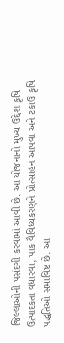જિલ્લાઓની પસંદગી કરવામાં આવી છે. આ યોજનાનો મુખ્ય ઉદ્દેશ કૃષિ ઉત્પાદકતા વધારવા, પાક વૈવિધ્યકરણને પ્રોત્સાહન આપવા અને ટકાઉ કૃષિ પદ્ધતિઓ સમાવિષ્ટ છે. આ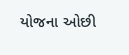યોજના ઓછી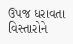ઉપજ ધરાવતા વિસ્તારોને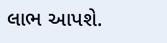લાભ આપશે.